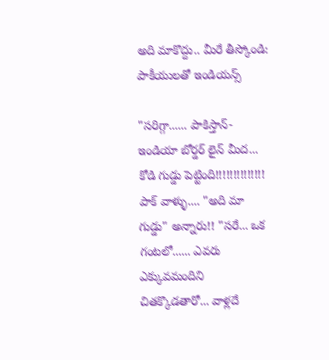అది మాకొద్దు.. మీరే తీస్కోండి: పాకీయులతో ఇండియన్స్

"సరిగ్గా...... పాకిస్తాన్- ఇండియా బోర్డర్ లైన్ మీద... కోడి గుడ్డు పెట్టింది!!!!!!!!!!!!!! పాక్ వాళ్ళు.... "అది మా గుడ్డు" అన్నారు!! "సరే... ఒక గంటలో...... ఎవరు ఎక్కువమందిని చితక్కొడతారో... వాళ్లదే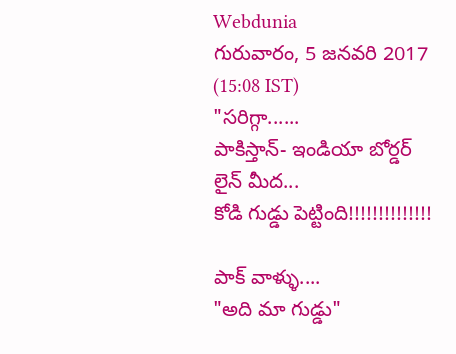Webdunia
గురువారం, 5 జనవరి 2017 (15:08 IST)
"సరిగ్గా......
పాకిస్తాన్- ఇండియా బోర్డర్ లైన్ మీద...
కోడి గుడ్డు పెట్టింది!!!!!!!!!!!!!!

పాక్ వాళ్ళు....
"అది మా గుడ్డు"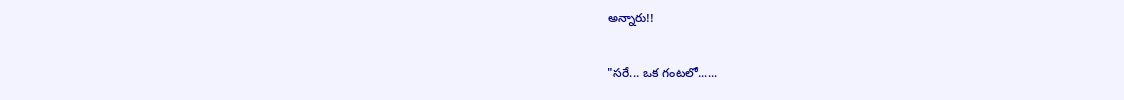అన్నారు!!

"సరే... ఒక గంటలో......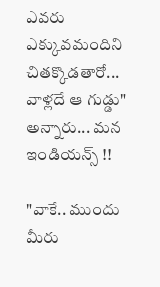ఎవరు ఎక్కువమందిని చితక్కొడతారో...
వాళ్లదే ఆ గుడ్డు" అన్నారు... మన ఇండియన్స్ !!

"వాకే.. ముందు మీరు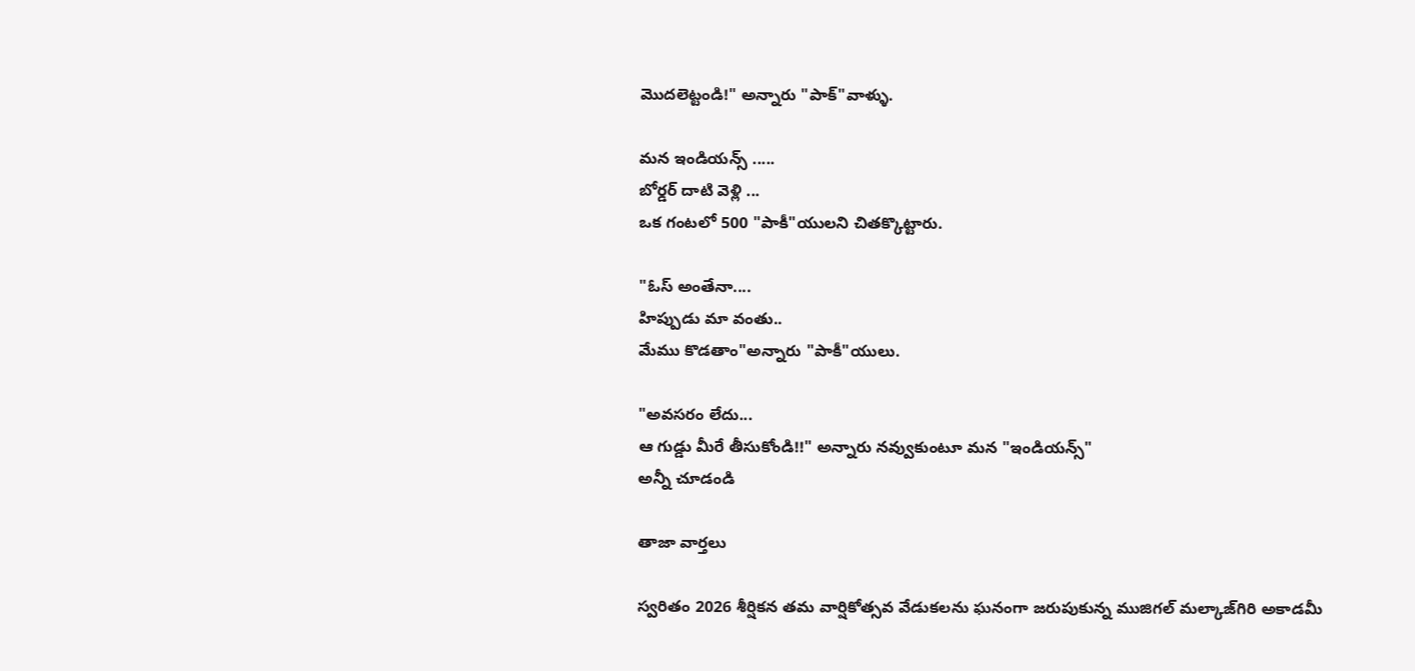మొదలెట్టండి!" అన్నారు "పాక్"వాళ్ళు.

మన ఇండియన్స్ .....
బోర్డర్ దాటి వెళ్లి ...
ఒక గంటలో 500 "పాకీ"యులని చితక్కొట్టారు.

"ఓస్ అంతేనా....
హిప్పుడు మా వంతు..
మేము కొడతాం"అన్నారు "పాకీ"యులు.

"అవసరం లేదు...
ఆ గుడ్డు మీరే తీసుకోండి!!" అన్నారు నవ్వుకుంటూ మన "ఇండియన్స్"
అన్నీ చూడండి

తాజా వార్తలు

స్వరితం 2026 శీర్షికన తమ వార్షికోత్సవ వేడుకలను ఘనంగా జరుపుకున్న ముజిగల్ మల్కాజ్‌గిరి అకాడమీ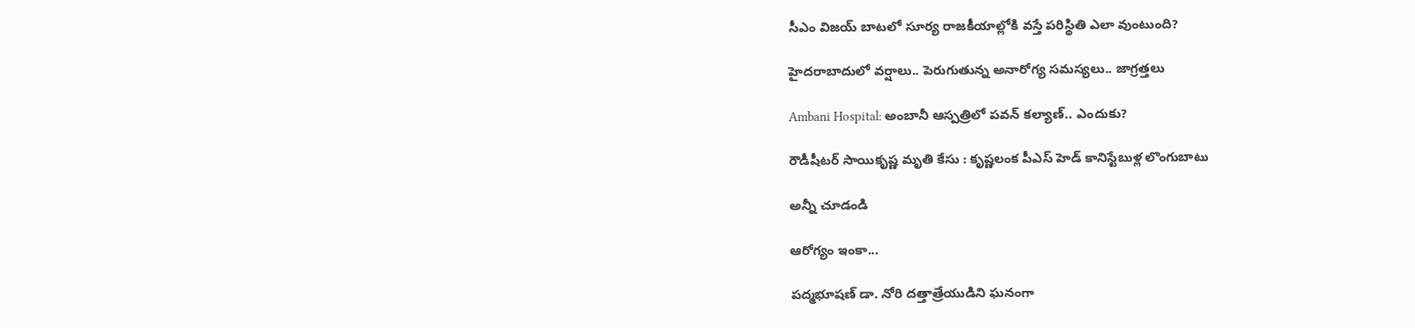సీఎం విజయ్ బాటలో సూర్య రాజకీయాల్లోకి వస్తే పరిస్థితి ఎలా వుంటుంది?

హైదరాబాదులో వర్షాలు.. పెరుగుతున్న అనారోగ్య సమస్యలు.. జాగ్రత్తలు

Ambani Hospital: అంబానీ ఆస్పత్రిలో పవన్ కల్యాణ్.. ఎందుకు?

రౌడీషీటర్ సాయికృష్ణ మృతి కేసు : కృష్ణలంక పీఎస్ హెడ్ కానిస్టేబుళ్ల లొంగుబాటు

అన్నీ చూడండి

ఆరోగ్యం ఇంకా...

పద్మభూషణ్ డా. నోరి దత్తాత్రేయుడిని ఘనంగా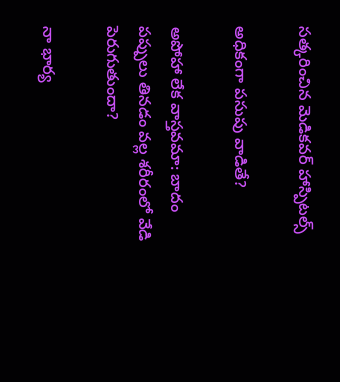సత్కరించిన మెడికవర్ హాస్పిటల్స్

అధికంగా పసుపు వాడితే?

అపోహా లేక వాస్తవమా: బాదం పప్పులు తినడం వల్ల శరీరంలో వేడి పెరుగుతుందా?

నా భార్య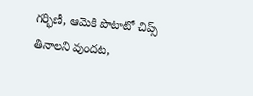గర్భిణీ, ఆమెకి పొటాటో చిప్స్ తినాలని వుందట,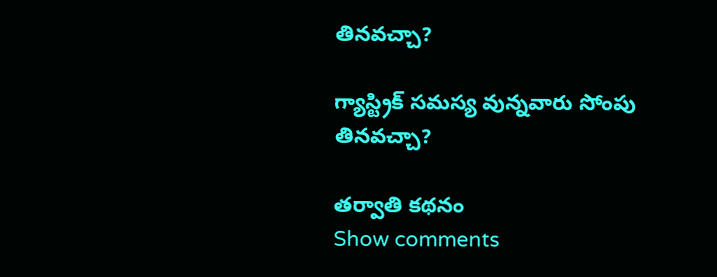తినవచ్చా?

గ్యాస్ట్రిక్ సమస్య వున్నవారు సోంపు తినవచ్చా?

తర్వాతి కథనం
Show comments